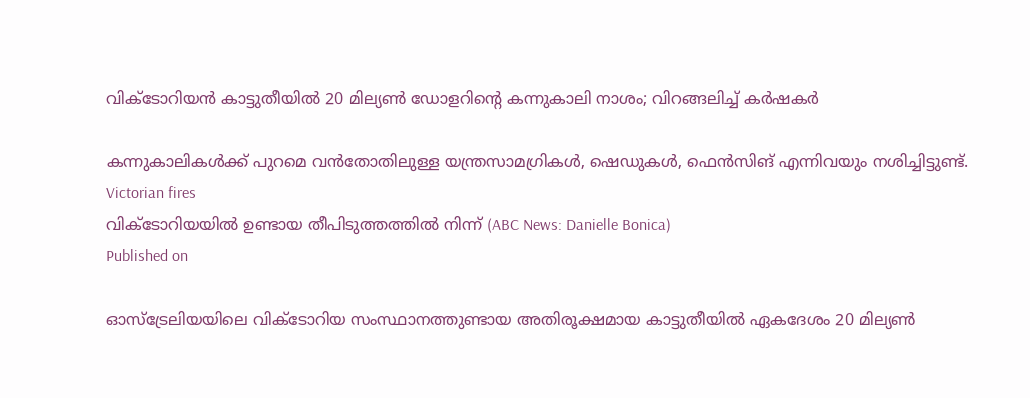വിക്ടോറിയൻ കാട്ടുതീയിൽ 20 മില്യൺ ഡോളറിന്റെ കന്നുകാലി നാശം; വിറങ്ങലിച്ച് കർഷകർ

കന്നുകാലികൾക്ക് പുറമെ വൻതോതിലുള്ള യന്ത്രസാമഗ്രികൾ, ഷെഡുകൾ, ഫെൻസിങ് എന്നിവയും നശിച്ചിട്ടുണ്ട്.
Victorian fires
വിക്ടോറിയയിൽ ഉണ്ടായ തീപിടുത്തത്തിൽ നിന്ന് (ABC News: Danielle Bonica)
Published on

ഓസ്‌ട്രേലിയയിലെ വിക്ടോറിയ സംസ്ഥാനത്തുണ്ടായ അതിരൂക്ഷമായ കാട്ടുതീയിൽ ഏകദേശം 20 മില്യൺ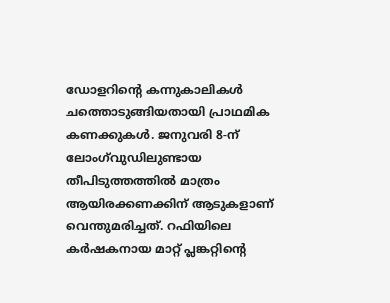ഡോളറിന്റെ കന്നുകാലികൾ ചത്തൊടുങ്ങിയതായി പ്രാഥമിക കണക്കുകൾ. ജനുവരി 8-ന് ലോംഗ്‌വുഡിലുണ്ടായ തീപിടുത്തത്തിൽ മാത്രം ആയിരക്കണക്കിന് ആടുകളാണ് വെന്തുമരിച്ചത്. റഫിയിലെ കർഷകനായ മാറ്റ് പ്ലങ്കറ്റിന്റെ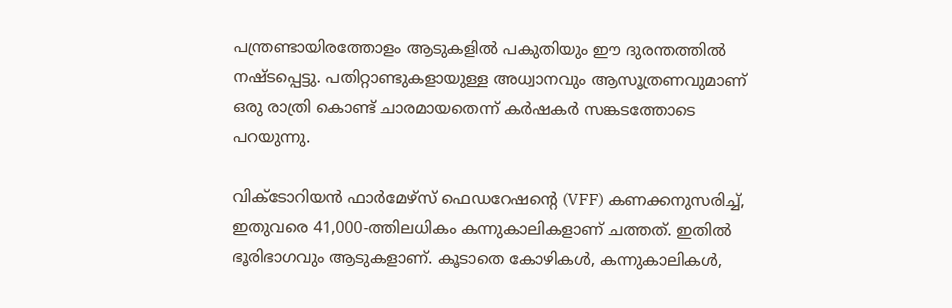പന്ത്രണ്ടായിരത്തോളം ആടുകളിൽ പകുതിയും ഈ ദുരന്തത്തിൽ നഷ്ടപ്പെട്ടു. പതിറ്റാണ്ടുകളായുള്ള അധ്വാനവും ആസൂത്രണവുമാണ് ഒരു രാത്രി കൊണ്ട് ചാരമായതെന്ന് കർഷകർ സങ്കടത്തോടെ പറയുന്നു.

വിക്ടോറിയൻ ഫാർമേഴ്‌സ് ഫെഡറേഷന്റെ (VFF) കണക്കനുസരിച്ച്, ഇതുവരെ 41,000-ത്തിലധികം കന്നുകാലികളാണ് ചത്തത്. ഇതിൽ ഭൂരിഭാഗവും ആടുകളാണ്. കൂടാതെ കോഴികൾ, കന്നുകാലികൾ,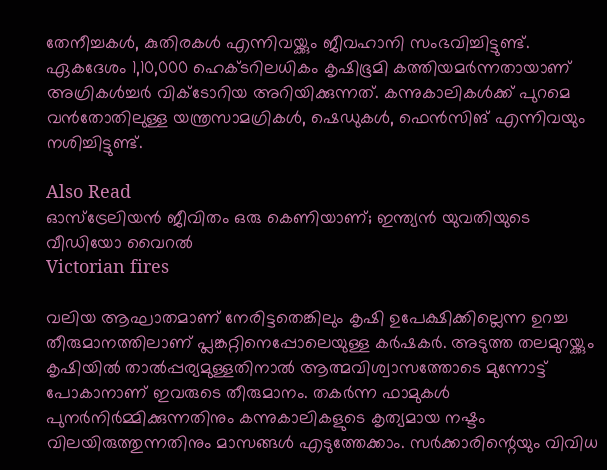തേനീച്ചകൾ, കുതിരകൾ എന്നിവയ്ക്കും ജീവഹാനി സംഭവിച്ചിട്ടുണ്ട്. ഏകദേശം 1,10,000 ഹെക്ടറിലധികം കൃഷിഭൂമി കത്തിയമർന്നതായാണ് അഗ്രികൾച്ചർ വിക്ടോറിയ അറിയിക്കുന്നത്. കന്നുകാലികൾക്ക് പുറമെ വൻതോതിലുള്ള യന്ത്രസാമഗ്രികൾ, ഷെഡുകൾ, ഫെൻസിങ് എന്നിവയും നശിച്ചിട്ടുണ്ട്.

Also Read
ഓസ്‌ട്രേലിയൻ ജീവിതം ഒരു കെണിയാണ്; ഇന്ത്യൻ യുവതിയുടെ വീഡിയോ വൈറൽ
Victorian fires

വലിയ ആഘാതമാണ് നേരിട്ടതെങ്കിലും കൃഷി ഉപേക്ഷിക്കില്ലെന്ന ഉറച്ച തീരുമാനത്തിലാണ് പ്ലങ്കറ്റിനെപ്പോലെയുള്ള കർഷകർ. അടുത്ത തലമുറയ്ക്കും കൃഷിയിൽ താൽപ്പര്യമുള്ളതിനാൽ ആത്മവിശ്വാസത്തോടെ മുന്നോട്ട് പോകാനാണ് ഇവരുടെ തീരുമാനം. തകർന്ന ഫാമുകൾ പുനർനിർമ്മിക്കുന്നതിനും കന്നുകാലികളുടെ കൃത്യമായ നഷ്ടം വിലയിരുത്തുന്നതിനും മാസങ്ങൾ എടുത്തേക്കാം. സർക്കാരിന്റെയും വിവിധ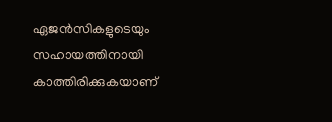ഏജൻസികളുടെയും സഹായത്തിനായി കാത്തിരിക്കുകയാണ്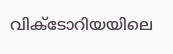വിക്ടോറിയയിലെ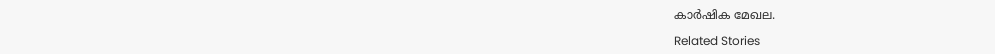കാർഷിക മേഖല.

Related Stories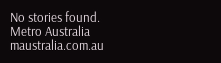No stories found.
Metro Australia
maustralia.com.au